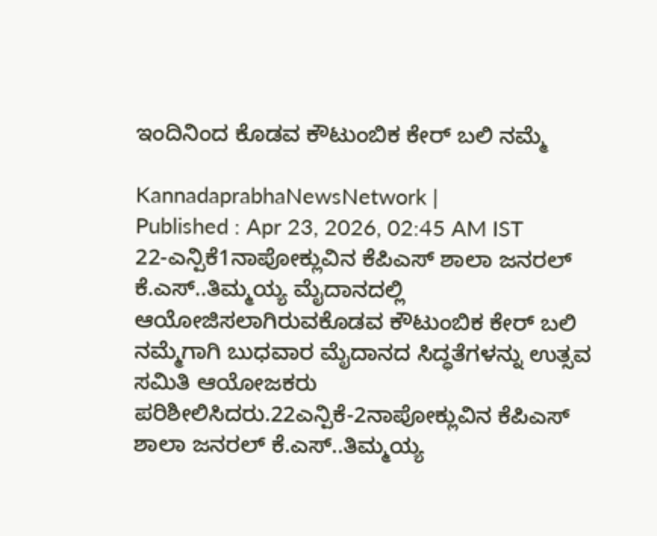ಇಂದಿನಿಂದ ಕೊಡವ ಕೌಟುಂಬಿಕ ಕೇರ್ ಬಲಿ ನಮ್ಮೆ

KannadaprabhaNewsNetwork |
Published : Apr 23, 2026, 02:45 AM IST
22-ಎನ್ಪಿಕೆ1ನಾಪೋಕ್ಲುವಿನ ಕೆಪಿಎಸ್ ಶಾಲಾ ಜನರಲ್ ಕೆ.ಎಸ್..ತಿಮ್ಮಯ್ಯ ಮೈದಾನದಲ್ಲಿ ಆಯೋಜಿಸಲಾಗಿರುವಕೊಡವ ಕೌಟುಂಬಿಕ ಕೇರ್ ಬಲಿ ನಮ್ಮೆಗಾಗಿ ಬುಧವಾರ ಮೈದಾನದ ಸಿದ್ಧತೆಗಳನ್ನು ಉತ್ಸವ ಸಮಿತಿ ಆಯೋಜಕರು ಪರಿಶೀಲಿಸಿದರು.22ಎನ್ಪಿಕೆ-2ನಾಪೋಕ್ಲುವಿನ ಕೆಪಿಎಸ್ ಶಾಲಾ ಜನರಲ್ ಕೆ.ಎಸ್..ತಿಮ್ಮಯ್ಯ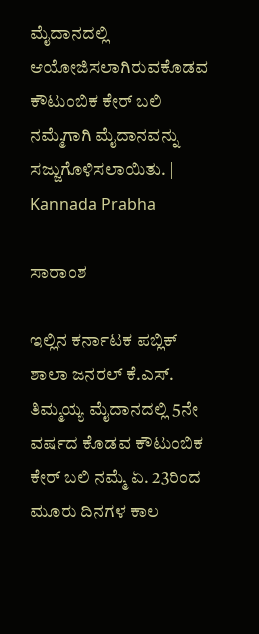ಮೈದಾನದಲ್ಲಿ ಆಯೋಜಿಸಲಾಗಿರುವಕೊಡವ ಕೌಟುಂಬಿಕ ಕೇರ್ ಬಲಿ ನಮ್ಮೆಗಾಗಿ ಮೈದಾನವನ್ನು ಸಜ್ಜುಗೊಳಿಸಲಾಯಿತು. | Kannada Prabha

ಸಾರಾಂಶ

ಇಲ್ಲಿನ ಕರ್ನಾಟಕ ಪಬ್ಲಿಕ್ ಶಾಲಾ ಜನರಲ್ ಕೆ.ಎಸ್. ತಿಮ್ಮಯ್ಯ ಮೈದಾನದಲ್ಲಿ 5ನೇ ವರ್ಷದ ಕೊಡವ ಕೌಟುಂಬಿಕ ಕೇರ್ ಬಲಿ ನಮ್ಮೆ ಏ. 23ರಿಂದ ಮೂರು ದಿನಗಳ ಕಾಲ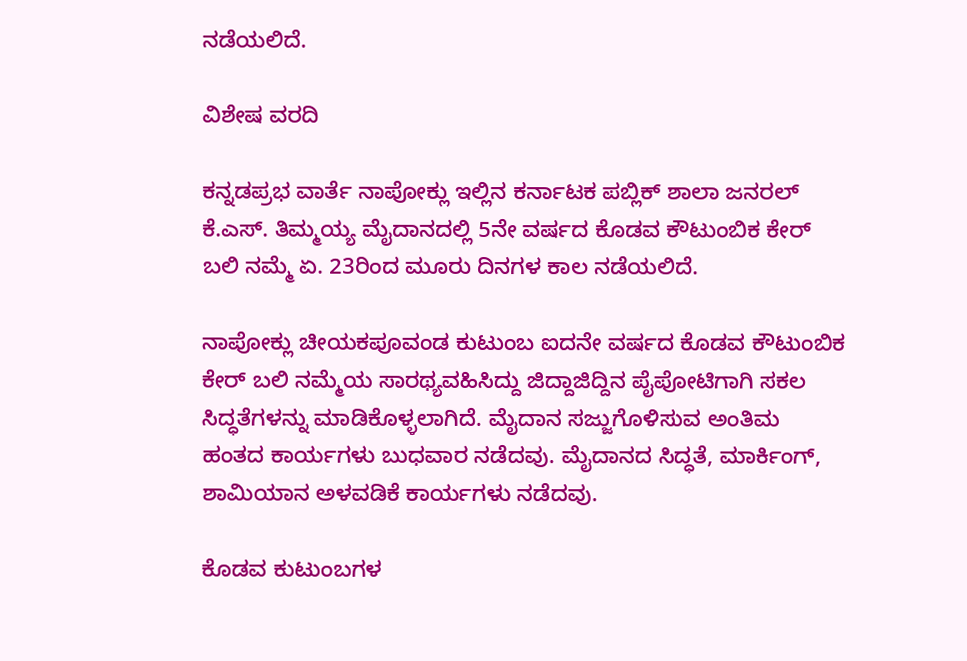ನಡೆಯಲಿದೆ.

ವಿಶೇಷ ವರದಿ

ಕನ್ನಡಪ್ರಭ ವಾರ್ತೆ ನಾಪೋಕ್ಲು ಇಲ್ಲಿನ ಕರ್ನಾಟಕ ಪಬ್ಲಿಕ್ ಶಾಲಾ ಜನರಲ್ ಕೆ.ಎಸ್. ತಿಮ್ಮಯ್ಯ ಮೈದಾನದಲ್ಲಿ 5ನೇ ವರ್ಷದ ಕೊಡವ ಕೌಟುಂಬಿಕ ಕೇರ್ ಬಲಿ ನಮ್ಮೆ ಏ. 23ರಿಂದ ಮೂರು ದಿನಗಳ ಕಾಲ ನಡೆಯಲಿದೆ.

ನಾಪೋಕ್ಲು ಚೀಯಕಪೂವಂಡ ಕುಟುಂಬ ಐದನೇ ವರ್ಷದ ಕೊಡವ ಕೌಟುಂಬಿಕ ಕೇರ್ ಬಲಿ ನಮ್ಮೆಯ ಸಾರಥ್ಯವಹಿಸಿದ್ದು ಜಿದ್ದಾಜಿದ್ದಿನ ಪೈಪೋಟಿಗಾಗಿ ಸಕಲ ಸಿದ್ಧತೆಗಳನ್ನು ಮಾಡಿಕೊಳ್ಳಲಾಗಿದೆ. ಮೈದಾನ ಸಜ್ಜುಗೊಳಿಸುವ ಅಂತಿಮ ಹಂತದ ಕಾರ್ಯಗಳು ಬುಧವಾರ ನಡೆದವು. ಮೈದಾನದ ಸಿದ್ಧತೆ, ಮಾರ್ಕಿಂಗ್, ಶಾಮಿಯಾನ ಅಳವಡಿಕೆ ಕಾರ್ಯಗಳು ನಡೆದವು.

ಕೊಡವ ಕುಟುಂಬಗಳ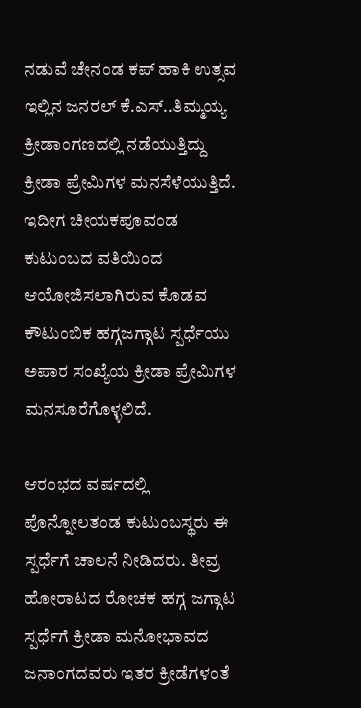ನಡುವೆ ಚೇನಂಡ ಕಪ್ ಹಾಕಿ ಉತ್ಸವ ಇಲ್ಲಿನ ಜನರಲ್ ಕೆ.ಎಸ್..ತಿಮ್ಮಯ್ಯ ಕ್ರೀಡಾಂಗಣದಲ್ಲಿ ನಡೆಯುತ್ತಿದ್ದು ಕ್ರೀಡಾ ಪ್ರೇಮಿಗಳ ಮನಸೆಳೆಯುತ್ತಿದೆ. ಇದೀಗ ಚೀಯಕಪೂವಂಡ ಕುಟುಂಬದ ವತಿಯಿಂದ ಆಯೋಜಿಸಲಾಗಿರುವ ಕೊಡವ ಕೌಟುಂಬಿಕ ಹಗ್ಗಜಗ್ಗಾಟ ಸ್ಪರ್ಧೆಯು ಅಪಾರ ಸಂಖ್ಯೆಯ ಕ್ರೀಡಾ ಪ್ರೇಮಿಗಳ ಮನಸೂರೆಗೊಳ್ಳಲಿದೆ.

ಆರಂಭದ ವರ್ಷದಲ್ಲಿ ಪೊನ್ನೋಲತಂಡ ಕುಟುಂಬಸ್ಥರು ಈ ಸ್ಪರ್ಧೆಗೆ ಚಾಲನೆ ನೀಡಿದರು. ತೀವ್ರ ಹೋರಾಟದ ರೋಚಕ ಹಗ್ಗ ಜಗ್ಗಾಟ ಸ್ಪರ್ಧೆಗೆ ಕ್ರೀಡಾ ಮನೋಭಾವದ ಜನಾಂಗದವರು ಇತರ ಕ್ರೀಡೆಗಳಂತೆ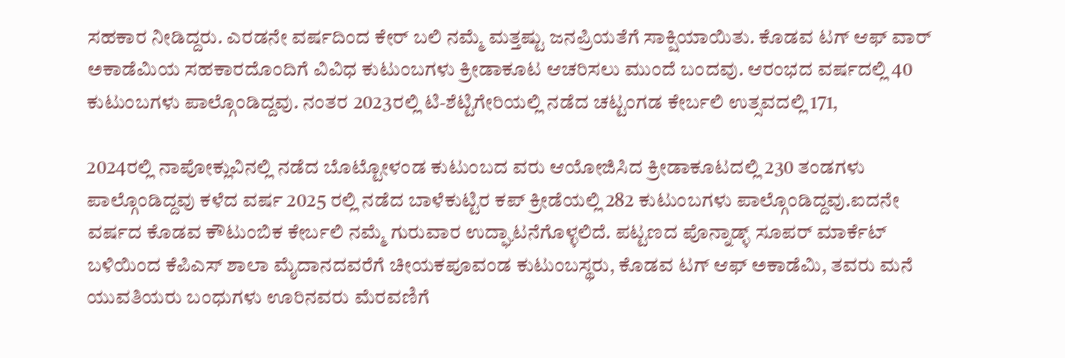ಸಹಕಾರ ನೀಡಿದ್ದರು. ಎರಡನೇ ವರ್ಷದಿಂದ ಕೇರ್ ಬಲಿ ನಮ್ಮೆ ಮತ್ತಷ್ಟು ಜನಪ್ರಿಯತೆಗೆ ಸಾಕ್ಷಿಯಾಯಿತು. ಕೊಡವ ಟಗ್ ಆಫ್ ವಾರ್ ಅಕಾಡೆಮಿಯ ಸಹಕಾರದೊಂದಿಗೆ ವಿವಿಧ ಕುಟುಂಬಗಳು ಕ್ರೀಡಾಕೂಟ ಆಚರಿಸಲು ಮುಂದೆ ಬಂದವು. ಆರಂಭದ ವರ್ಷದಲ್ಲಿ 40 ಕುಟುಂಬಗಳು ಪಾಲ್ಗೊಂಡಿದ್ದವು. ನಂತರ 2023ರಲ್ಲಿ ಟಿ-ಶೆಟ್ಟಿಗೇರಿಯಲ್ಲಿ ನಡೆದ ಚಟ್ಟಂಗಡ ಕೇರ್ಬಲಿ ಉತ್ಸವದಲ್ಲಿ 171,

2024ರಲ್ಲಿ ನಾಪೋಕ್ಲುವಿನಲ್ಲಿ ನಡೆದ ಬೊಟ್ಟೋಳಂಡ ಕುಟುಂಬದ ವರು ಆಯೋಜಿಸಿದ ಕ್ರೀಡಾಕೂಟದಲ್ಲಿ 230 ತಂಡಗಳು ಪಾಲ್ಗೊಂಡಿದ್ದವು ಕಳೆದ ವರ್ಷ 2025 ರಲ್ಲಿ ನಡೆದ ಬಾಳೆಕುಟ್ಟಿರ ಕಪ್ ಕ್ರೀಡೆಯಲ್ಲಿ 282 ಕುಟುಂಬಗಳು ಪಾಲ್ಗೊಂಡಿದ್ದವು.ಐದನೇ ವರ್ಷದ ಕೊಡವ ಕೌಟುಂಬಿಕ ಕೇರ್ಬಲಿ ನಮ್ಮೆ ಗುರುವಾರ ಉದ್ಘಾಟನೆಗೊಳ್ಳಲಿದೆ. ಪಟ್ಟಣದ ಪೊನ್ನಾಡ್ಳ್ ಸೂಪರ್ ಮಾರ್ಕೆಟ್ ಬಳಿಯಿಂದ ಕೆಪಿಎಸ್ ಶಾಲಾ ಮೈದಾನದವರೆಗೆ ಚೀಯಕಪೂವಂಡ ಕುಟುಂಬಸ್ಥರು, ಕೊಡವ ಟಗ್ ಆಫ್ ಅಕಾಡೆಮಿ, ತವರು ಮನೆ ಯುವತಿಯರು ಬಂಧುಗಳು ಊರಿನವರು ಮೆರವಣಿಗೆ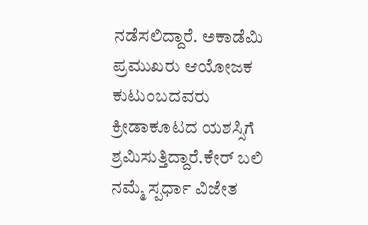ನಡೆಸಲಿದ್ದಾರೆ. ಅಕಾಡೆಮಿ ಪ್ರಮುಖರು ಆಯೋಜಕ ಕುಟುಂಬದವರು ಕ್ರೀಡಾಕೂಟದ ಯಶಸ್ಸಿಗೆ ಶ್ರಮಿಸುತ್ತಿದ್ದಾರೆ.ಕೇರ್ ಬಲಿ ನಮ್ಮೆ ಸ್ಪರ್ಧಾ ವಿಜೇತ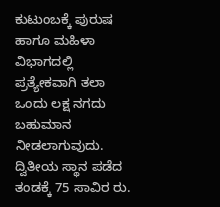ಕುಟುಂಬಕ್ಕೆ ಪುರುಷ ಹಾಗೂ ಮಹಿಳಾ ವಿಭಾಗದಲ್ಲಿ ಪ್ರತ್ಯೇಕವಾಗಿ ತಲಾ ಒಂದು ಲಕ್ಷ ನಗದು ಬಹುಮಾನ ನೀಡಲಾಗುವುದು. ದ್ವಿತೀಯ ಸ್ಥಾನ ಪಡೆದ ತಂಡಕ್ಕೆ 75 ಸಾವಿರ ರು.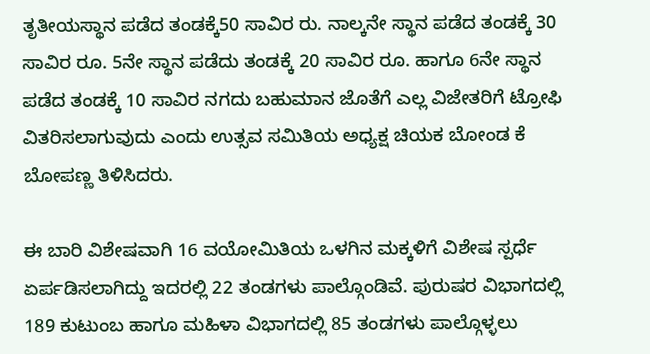ತೃತೀಯಸ್ಥಾನ ಪಡೆದ ತಂಡಕ್ಕೆ50 ಸಾವಿರ ರು. ನಾಲ್ಕನೇ ಸ್ಥಾನ ಪಡೆದ ತಂಡಕ್ಕೆ 30 ಸಾವಿರ ರೂ. 5ನೇ ಸ್ಥಾನ ಪಡೆದು ತಂಡಕ್ಕೆ 20 ಸಾವಿರ ರೂ. ಹಾಗೂ 6ನೇ ಸ್ಥಾನ ಪಡೆದ ತಂಡಕ್ಕೆ 10 ಸಾವಿರ ನಗದು ಬಹುಮಾನ ಜೊತೆಗೆ ಎಲ್ಲ ವಿಜೇತರಿಗೆ ಟ್ರೋಫಿ ವಿತರಿಸಲಾಗುವುದು ಎಂದು ಉತ್ಸವ ಸಮಿತಿಯ ಅಧ್ಯಕ್ಷ ಚಿಯಕ ಬೋಂಡ ಕೆ ಬೋಪಣ್ಣ ತಿಳಿಸಿದರು.

ಈ ಬಾರಿ ವಿಶೇಷವಾಗಿ 16 ವಯೋಮಿತಿಯ ಒಳಗಿನ ಮಕ್ಕಳಿಗೆ ವಿಶೇಷ ಸ್ಪರ್ಧೆ ಏರ್ಪಡಿಸಲಾಗಿದ್ದು ಇದರಲ್ಲಿ 22 ತಂಡಗಳು ಪಾಲ್ಗೊಂಡಿವೆ. ಪುರುಷರ ವಿಭಾಗದಲ್ಲಿ 189 ಕುಟುಂಬ ಹಾಗೂ ಮಹಿಳಾ ವಿಭಾಗದಲ್ಲಿ 85 ತಂಡಗಳು ಪಾಲ್ಗೊಳ್ಳಲು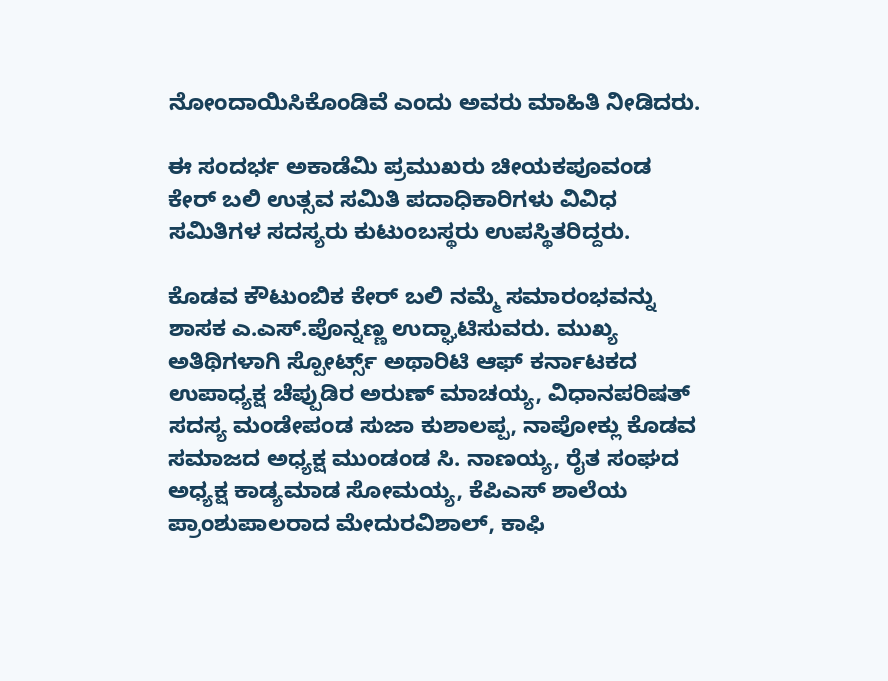ನೋಂದಾಯಿಸಿಕೊಂಡಿವೆ ಎಂದು ಅವರು ಮಾಹಿತಿ ನೀಡಿದರು.

ಈ ಸಂದರ್ಭ ಅಕಾಡೆಮಿ ಪ್ರಮುಖರು ಚೀಯಕಪೂವಂಡ ಕೇರ್ ಬಲಿ ಉತ್ಸವ ಸಮಿತಿ ಪದಾಧಿಕಾರಿಗಳು ವಿವಿಧ ಸಮಿತಿಗಳ ಸದಸ್ಯರು ಕುಟುಂಬಸ್ಥರು ಉಪಸ್ಥಿತರಿದ್ದರು.

ಕೊಡವ ಕೌಟುಂಬಿಕ ಕೇರ್ ಬಲಿ ನಮ್ಮೆ ಸಮಾರಂಭವನ್ನು ಶಾಸಕ ಎ.ಎಸ್.ಪೊನ್ನಣ್ಣ ಉದ್ಘಾಟಿಸುವರು. ಮುಖ್ಯ ಅತಿಥಿಗಳಾಗಿ ಸ್ಪೋರ್ಟ್ಸ್ ಅಥಾರಿಟಿ ಆಫ್ ಕರ್ನಾಟಕದ ಉಪಾಧ್ಯಕ್ಷ ಚೆಪ್ಪುಡಿರ ಅರುಣ್ ಮಾಚಯ್ಯ, ವಿಧಾನಪರಿಷತ್ ಸದಸ್ಯ ಮಂಡೇಪಂಡ ಸುಜಾ ಕುಶಾಲಪ್ಪ, ನಾಪೋಕ್ಲು ಕೊಡವ ಸಮಾಜದ ಅಧ್ಯಕ್ಷ ಮುಂಡಂಡ ಸಿ. ನಾಣಯ್ಯ, ರೈತ ಸಂಘದ ಅಧ್ಯಕ್ಷ ಕಾಡ್ಯಮಾಡ ಸೋಮಯ್ಯ, ಕೆಪಿಎಸ್ ಶಾಲೆಯ ಪ್ರಾಂಶುಪಾಲರಾದ ಮೇದುರವಿಶಾಲ್, ಕಾಫಿ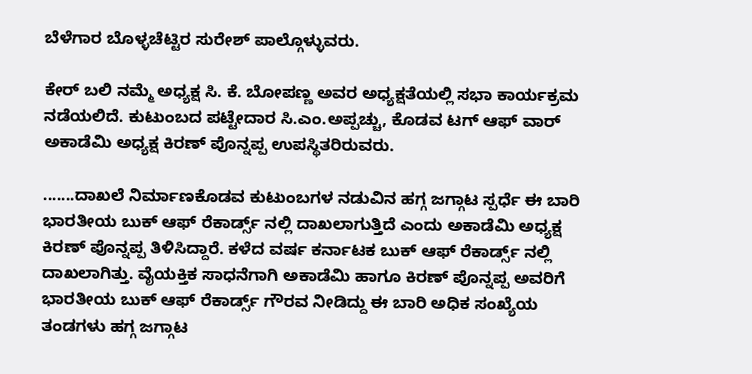ಬೆಳೆಗಾರ ಬೊಳ್ಳಚೆಟ್ಟಿರ ಸುರೇಶ್ ಪಾಲ್ಗೊಳ್ಳುವರು.

ಕೇರ್ ಬಲಿ ನಮ್ಮೆ ಅಧ್ಯಕ್ಷ ಸಿ. ಕೆ. ಬೋಪಣ್ಣ ಅವರ ಅಧ್ಯಕ್ಷತೆಯಲ್ಲಿ ಸಭಾ ಕಾರ್ಯಕ್ರಮ ನಡೆಯಲಿದೆ. ಕುಟುಂಬದ ಪಟ್ಟೇದಾರ ಸಿ.ಎಂ.ಅಪ್ಪಚ್ಚು, ಕೊಡವ ಟಗ್ ಆಫ್ ವಾರ್ ಅಕಾಡೆಮಿ ಅಧ್ಯಕ್ಷ ಕಿರಣ್ ಪೊನ್ನಪ್ಪ ಉಪಸ್ಥಿತರಿರುವರು.

.......ದಾಖಲೆ ನಿರ್ಮಾಣಕೊಡವ ಕುಟುಂಬಗಳ ನಡುವಿನ ಹಗ್ಗ ಜಗ್ಗಾಟ ಸ್ಪರ್ಧೆ ಈ ಬಾರಿ ಭಾರತೀಯ ಬುಕ್ ಆಫ್ ರೆಕಾರ್ಡ್ಸ್ ನಲ್ಲಿ ದಾಖಲಾಗುತ್ತಿದೆ ಎಂದು ಅಕಾಡೆಮಿ ಅಧ್ಯಕ್ಷ ಕಿರಣ್ ಪೊನ್ನಪ್ಪ ತಿಳಿಸಿದ್ದಾರೆ. ಕಳೆದ ವರ್ಷ ಕರ್ನಾಟಕ ಬುಕ್ ಆಫ್ ರೆಕಾರ್ಡ್ಸ್ ನಲ್ಲಿ ದಾಖಲಾಗಿತ್ತು. ವೈಯಕ್ತಿಕ ಸಾಧನೆಗಾಗಿ ಅಕಾಡೆಮಿ ಹಾಗೂ ಕಿರಣ್ ಪೊನ್ನಪ್ಪ ಅವರಿಗೆ ಭಾರತೀಯ ಬುಕ್ ಆಫ್ ರೆಕಾರ್ಡ್ಸ್ ಗೌರವ ನೀಡಿದ್ದು ಈ ಬಾರಿ ಅಧಿಕ ಸಂಖ್ಯೆಯ ತಂಡಗಳು ಹಗ್ಗ ಜಗ್ಗಾಟ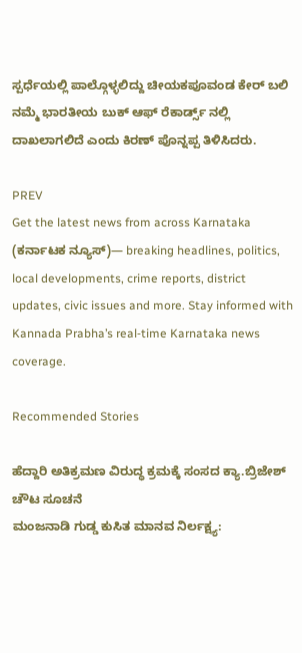ಸ್ಪರ್ಧೆಯಲ್ಲಿ ಪಾಲ್ಗೊಳ್ಳಲಿದ್ದು ಚೀಯಕಪೂವಂಡ ಕೇರ್ ಬಲಿ ನಮ್ಮೆ ಭಾರತೀಯ ಬುಕ್ ಆಫ್ ರೆಕಾರ್ಡ್ಸ್ ನಲ್ಲಿ ದಾಖಲಾಗಲಿದೆ ಎಂದು ಕಿರಣ್ ಪೊನ್ನಪ್ಪ ತಿಳಿಸಿದರು.

PREV
Get the latest news from across Karnataka (ಕರ್ನಾಟಕ ನ್ಯೂಸ್)— breaking headlines, politics, local developments, crime reports, district updates, civic issues and more. Stay informed with Kannada Prabha’s real‑time Karnataka news coverage.

Recommended Stories

ಹೆದ್ದಾರಿ ಅತಿಕ್ರಮಣ ವಿರುದ್ಧ ಕ್ರಮಕ್ಕೆ ಸಂಸದ ಕ್ಯಾ.ಬ್ರಿಜೇಶ್ ಚೌಟ ಸೂಚನೆ
ಮಂಜನಾಡಿ ಗುಡ್ಡ ಕುಸಿತ ಮಾನವ ನಿರ್ಲಕ್ಷ್ಯ: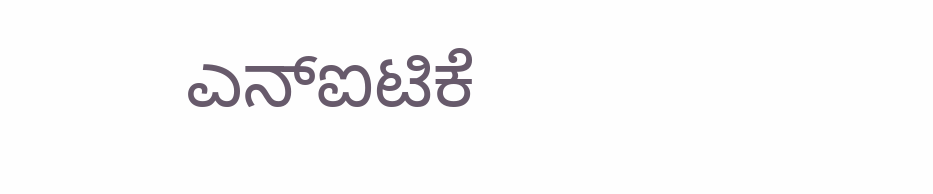ಎನ್‌ಐಟಿಕೆ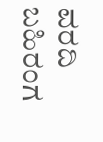ವರದಿ ಬಹಿರಂಗ